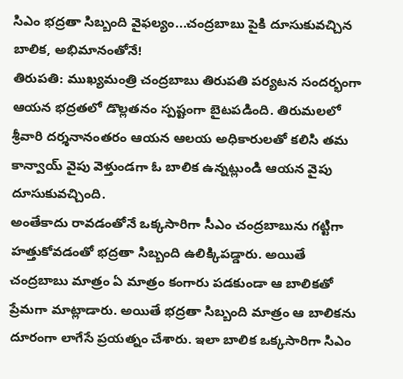సిఎం భద్రతా సిబ్బంది వైఫల్యం...చంద్రబాబు పైకి దూసుకువచ్చిన బాలిక, అభిమానంతోనే!
తిరుపతి: ముఖ్యమంత్రి చంద్రబాబు తిరుపతి పర్యటన సందర్భంగా ఆయన భద్రతలో డొల్లతనం స్పష్టంగా బైటపడింది. తిరుమలలో శ్రీవారి దర్శనానంతరం ఆయన ఆలయ అధికారులతో కలిసి తమ కాన్వాయ్ వైపు వెళ్తుండగా ఓ బాలిక ఉన్నట్లుండి ఆయన వైపు దూసుకువచ్చింది.
అంతేకాదు రావడంతోనే ఒక్కసారిగా సీఎం చంద్రబాబును గట్టిగా హత్తుకోవడంతో భద్రతా సిబ్బంది ఉలిక్కిపడ్డారు. అయితే చంద్రబాబు మాత్రం ఏ మాత్రం కంగారు పడకుండా ఆ బాలికతో ప్రేమగా మాట్లాడారు. అయితే భద్రతా సిబ్బంది మాత్రం ఆ బాలికను దూరంగా లాగేసే ప్రయత్నం చేశారు. ఇలా బాలిక ఒక్కసారిగా సిఎం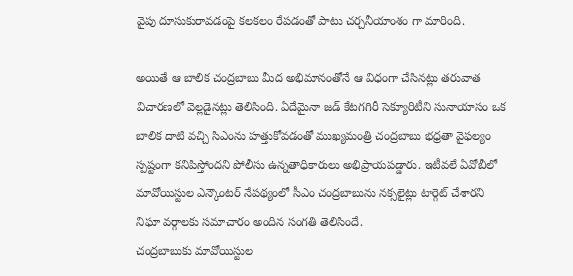వైపు దూసుకురావడంపై కలకలం రేపడంతో పాటు చర్చనీయాంశం గా మారింది.

అయితే ఆ బాలిక చంద్రబాబు మీద అభిమానంతోనే ఆ విధంగా చేసినట్లు తరువాత విచారణలో వెల్లడైనట్లు తెలిసింది. ఏదేమైనా జడ్ కేటగగిరీ సెక్యూరిటీని సునాయాసం ఒక బాలిక దాటి వచ్చి సిఎంను హత్తుకోవడంతో ముఖ్యమంత్రి చంద్రబాబు భధ్రతా వైఫల్యం స్పష్టంగా కనిపిస్తోందని పోలీసు ఉన్నతాధికారులు అభిప్రాయపడ్డారు. ఇటీవలే ఏవోబీలో మావోయిస్టుల ఎన్కౌంటర్ నేపథ్యంలో సీఎం చంద్రబాబును నక్సలైట్లు టార్గెట్ చేశారని నిఘా వర్గాలకు సమాచారం అందిన సంగతి తెలిసిందే.
చంద్రబాబుకు మావోయిస్టుల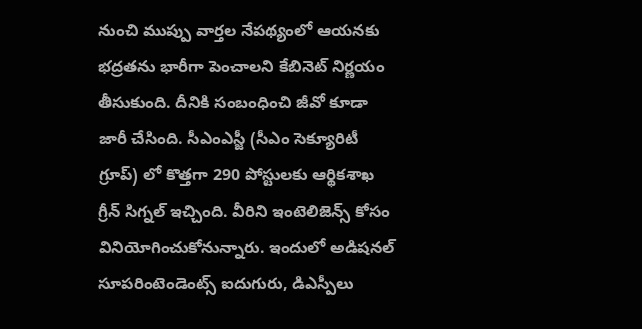నుంచి ముప్పు వార్తల నేపథ్యంలో ఆయనకు భద్రతను భారీగా పెంచాలని కేబినెట్ నిర్ణయం తీసుకుంది. దీనికి సంబంధించి జీవో కూడా జారీ చేసింది. సీఎంఎస్జీ (సీఎం సెక్యూరిటీ గ్రూప్) లో కొత్తగా 290 పోస్టులకు ఆర్థికశాఖ గ్రీన్ సిగ్నల్ ఇచ్చింది. వీరిని ఇంటెలిజెన్స్ కోసం వినియోగించుకోనున్నారు. ఇందులో అడిషనల్ సూపరింటెండెంట్స్ ఐదుగురు, డిఎస్పీలు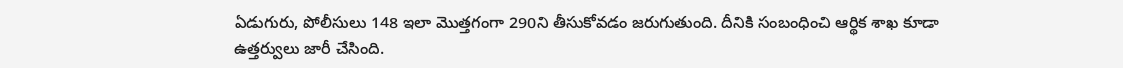ఏడుగురు, పోలీసులు 148 ఇలా మొత్తగంగా 290ని తీసుకోవడం జరుగుతుంది. దీనికి సంబంధించి ఆర్థిక శాఖ కూడా ఉత్తర్వులు జారీ చేసింది.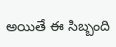అయితే ఈ సిబ్బంది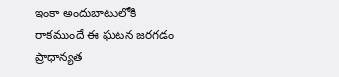ఇంకా అందుబాటులోకి రాకముందే ఈ ఘటన జరగడం ప్రాధాన్యత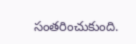సంతరించుకుంది.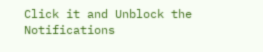Click it and Unblock the Notifications